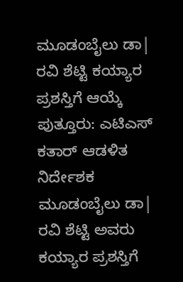ಮೂಡಂಬೈಲು ಡಾ| ರವಿ ಶೆಟ್ಟಿ ಕಯ್ಯಾರ ಪ್ರಶಸ್ತಿಗೆ ಆಯ್ಕೆ
ಪುತ್ತೂರು: ಎಟಿಎಸ್ ಕತಾರ್ ಆಡಳಿತ ನಿರ್ದೇಶಕ ಮೂಡಂಬೈಲು ಡಾ| ರವಿ ಶೆಟ್ಟಿ ಅವರು ಕಯ್ಯಾರ ಪ್ರಶಸ್ತಿಗೆ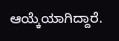ಆಯ್ಕೆಯಾಗಿದ್ದಾರೆ.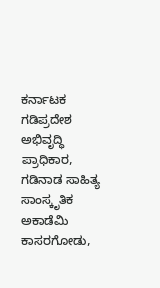ಕರ್ನಾಟಕ ಗಡಿಪ್ರದೇಶ ಅಭಿವೃದ್ಧಿ ಪ್ರಾಧಿಕಾರ, ಗಡಿನಾಡ ಸಾಹಿತ್ಯ ಸಾಂಸ್ಕೃತಿಕ ಅಕಾಡೆಮಿ ಕಾಸರಗೋಡು,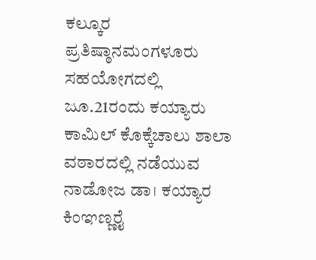ಕಲ್ಕೂರ ಪ್ರತಿಷ್ಠಾನಮಂಗಳೂರು ಸಹಯೋಗದಲ್ಲಿ ಜೂ.21ರಂದು ಕಯ್ಯಾರು ಕಾಮಿಲ್ ಕೊಕ್ಕೆಚಾಲು ಶಾಲಾ ವಠಾರದಲ್ಲಿ ನಡೆಯುವ ನಾಡೋಜ ಡಾ। ಕಯ್ಯಾರ ಕಿಂಞಣ್ಣರೈ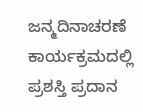ಜನ್ಮದಿನಾಚರಣೆ ಕಾರ್ಯಕ್ರಮದಲ್ಲಿ ಪ್ರಶಸ್ತಿ ಪ್ರದಾನ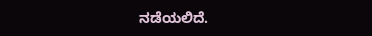ನಡೆಯಲಿದೆ.